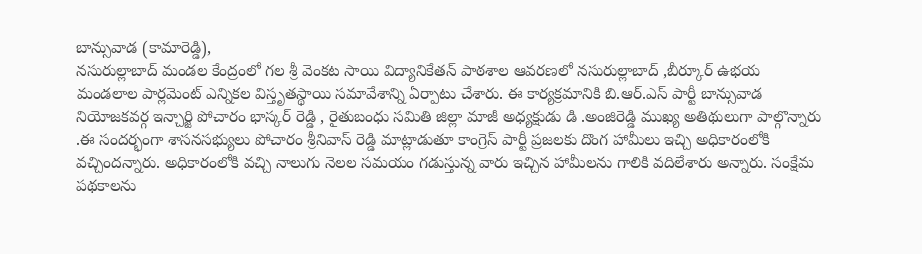బాన్సువాడ (కామారెడ్డి),
నసురుల్లాబాద్ మండల కేంద్రంలో గల శ్రీ వెంకట సాయి విద్యానికేతన్ పాఠశాల ఆవరణలో నసురుల్లాబాద్ ,బీర్కూర్ ఉభయ మండలాల పార్లమెంట్ ఎన్నికల విస్తృతస్థాయి సమావేశాన్ని ఏర్పాటు చేశారు. ఈ కార్యక్రమానికి బి.ఆర్.ఎస్ పార్టీ బాన్సువాడ నియోజకవర్గ ఇన్చార్జి పోచారం భాస్కర్ రెడ్డి , రైతుబంధు సమితి జిల్లా మాజీ అధ్యక్షుడు డి .అంజిరెడ్డి ముఖ్య అతిథులుగా పాల్గొన్నారు .ఈ సందర్భంగా శాసనసభ్యులు పోచారం శ్రీనివాస్ రెడ్డి మాట్లాడుతూ కాంగ్రెస్ పార్టీ ప్రజలకు దొంగ హామీలు ఇచ్చి అధికారంలోకి వచ్చిందన్నారు. అధికారంలోకి వచ్చి నాలుగు నెలల సమయం గడుస్తున్న వారు ఇచ్చిన హామీలను గాలికి వదిలేశారు అన్నారు. సంక్షేమ పథకాలను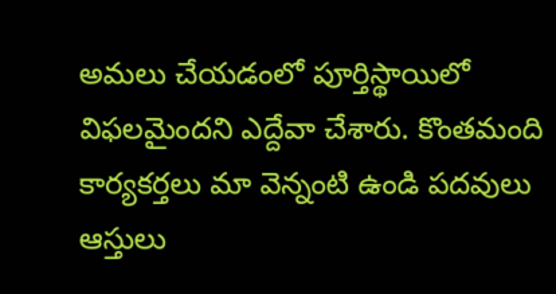అమలు చేయడంలో పూర్తిస్థాయిలో విఫలమైందని ఎద్దేవా చేశారు. కొంతమంది కార్యకర్తలు మా వెన్నంటి ఉండి పదవులు ఆస్తులు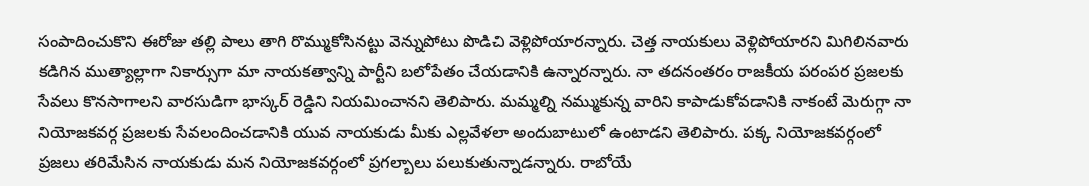సంపాదించుకొని ఈరోజు తల్లి పాలు తాగి రొమ్ముకోసినట్టు వెన్నుపోటు పొడిచి వెళ్లిపోయారన్నారు. చెత్త నాయకులు వెళ్లిపోయారని మిగిలినవారు కడిగిన ముత్యాల్లాగా నికార్సుగా మా నాయకత్వాన్ని పార్టీని బలోపేతం చేయడానికి ఉన్నారన్నారు. నా తదనంతరం రాజకీయ పరంపర ప్రజలకు సేవలు కొనసాగాలని వారసుడిగా భాస్కర్ రెడ్డిని నియమించానని తెలిపారు. మమ్మల్ని నమ్ముకున్న వారిని కాపాడుకోవడానికి నాకంటే మెరుగ్గా నా నియోజకవర్గ ప్రజలకు సేవలందించడానికి యువ నాయకుడు మీకు ఎల్లవేళలా అందుబాటులో ఉంటాడని తెలిపారు. పక్క నియోజకవర్గంలో ప్రజలు తరిమేసిన నాయకుడు మన నియోజకవర్గంలో ప్రగల్బాలు పలుకుతున్నాడన్నారు. రాబోయే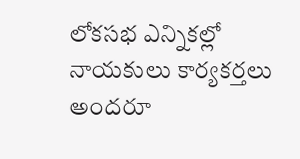లోకసభ ఎన్నికల్లో నాయకులు కార్యకర్తలు అందరూ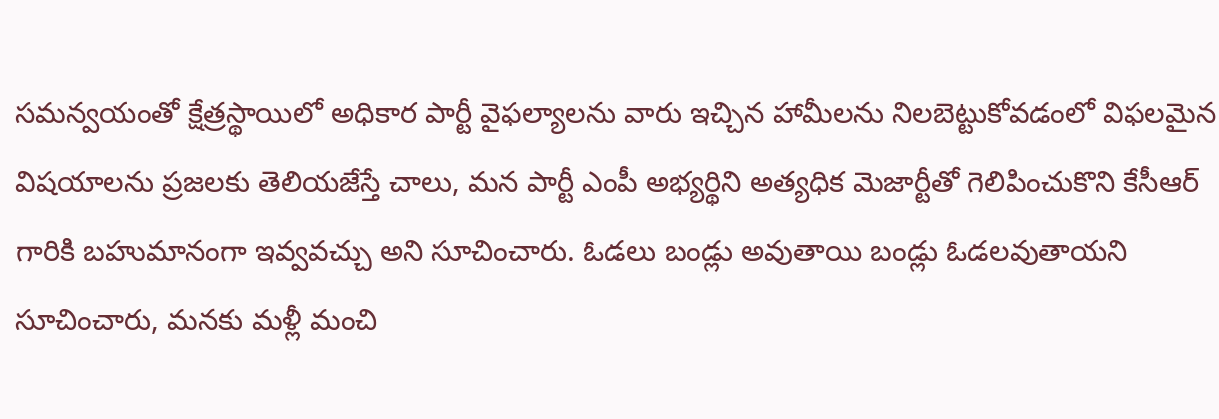సమన్వయంతో క్షేత్రస్థాయిలో అధికార పార్టీ వైఫల్యాలను వారు ఇచ్చిన హామీలను నిలబెట్టుకోవడంలో విఫలమైన విషయాలను ప్రజలకు తెలియజేస్తే చాలు, మన పార్టీ ఎంపీ అభ్యర్థిని అత్యధిక మెజార్టీతో గెలిపించుకొని కేసీఆర్ గారికి బహుమానంగా ఇవ్వవచ్చు అని సూచించారు. ఓడలు బండ్లు అవుతాయి బండ్లు ఓడలవుతాయని సూచించారు, మనకు మళ్లీ మంచి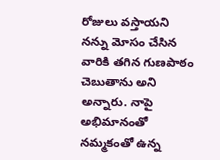రోజులు వస్తాయని నన్ను మోసం చేసిన వారికి తగిన గుణపాఠం చెబుతాను అని అన్నారు. నాపై అభిమానంతో నమ్మకంతో ఉన్న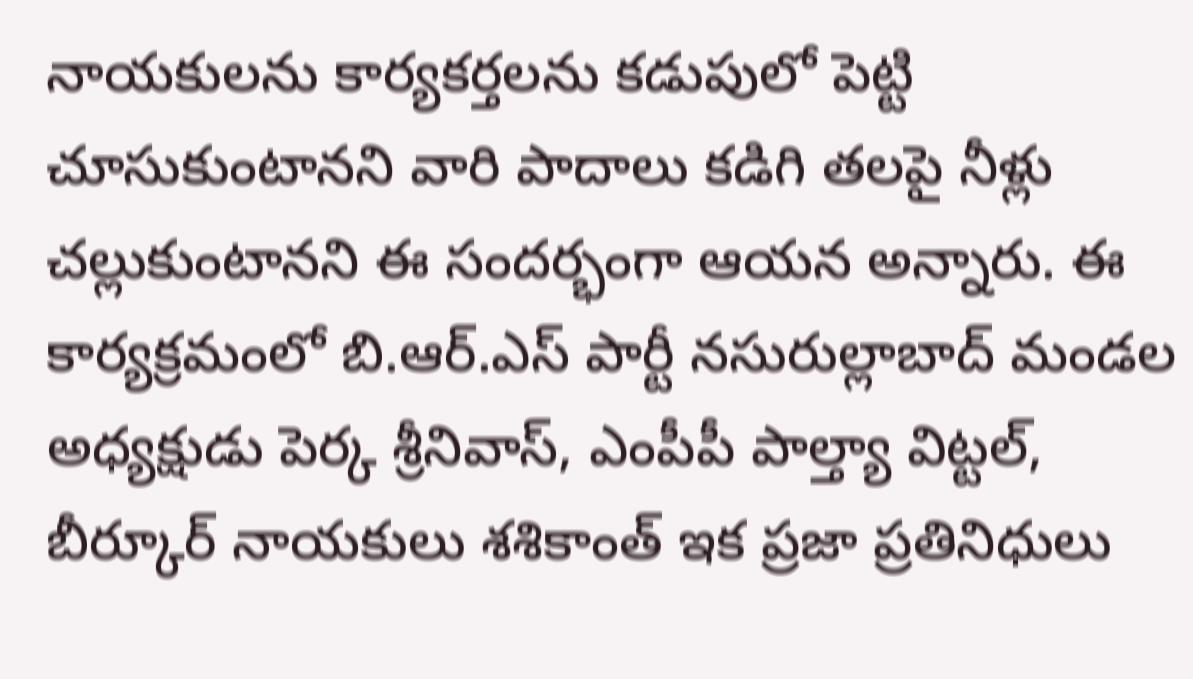నాయకులను కార్యకర్తలను కడుపులో పెట్టి చూసుకుంటానని వారి పాదాలు కడిగి తలపై నీళ్లు చల్లుకుంటానని ఈ సందర్భంగా ఆయన అన్నారు. ఈ కార్యక్రమంలో బి.ఆర్.ఎస్ పార్టీ నసురుల్లాబాద్ మండల అధ్యక్షుడు పెర్క శ్రీనివాస్, ఎంపీపీ పాల్త్యా విట్టల్, బీర్కూర్ నాయకులు శశికాంత్ ఇక ప్రజా ప్రతినిధులు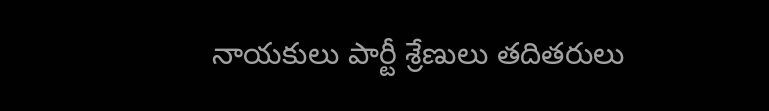నాయకులు పార్టీ శ్రేణులు తదితరులు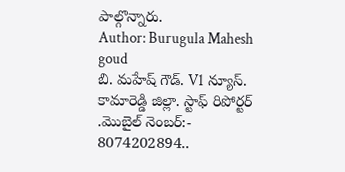పాల్గొన్నారు.
Author: Burugula Mahesh goud
బి. మహేష్ గౌడ్. V1 న్యూస్. కామారెడ్డి జిల్లా. స్టాఫ్ రిపోర్టర్ .మొబైల్ నెంబర్:- 8074202894..